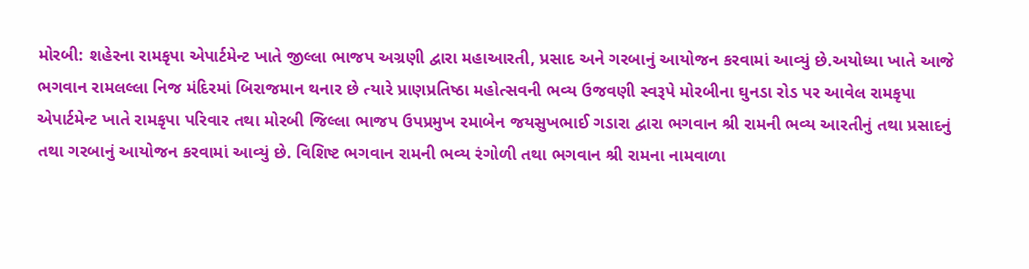મોરબી: શહેરના રામકૃપા એપાર્ટમેન્ટ ખાતે જીલ્લા ભાજપ અગ્રણી દ્વારા મહાઆરતી, પ્રસાદ અને ગરબાનું આયોજન કરવામાં આવ્યું છે.અયોધ્યા ખાતે આજે ભગવાન રામલલ્લા નિજ મંદિરમાં બિરાજમાન થનાર છે ત્યારે પ્રાણપ્રતિષ્ઠા મહોત્સવની ભવ્ય ઉજવણી સ્વરૂપે મોરબીના ઘુનડા રોડ પર આવેલ રામકૃપા એપાર્ટમેન્ટ ખાતે રામકૃપા પરિવાર તથા મોરબી જિલ્લા ભાજપ ઉપપ્રમુખ રમાબેન જયસુખભાઈ ગડારા દ્વારા ભગવાન શ્રી રામની ભવ્ય આરતીનું તથા પ્રસાદનું તથા ગરબાનું આયોજન કરવામાં આવ્યું છે. વિશિષ્ટ ભગવાન રામની ભવ્ય રંગોળી તથા ભગવાન શ્રી રામના નામવાળા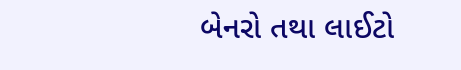બેનરો તથા લાઈટો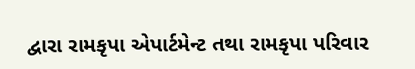દ્વારા રામકૃપા એપાર્ટમેન્ટ તથા રામકૃપા પરિવાર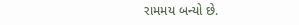રામમય બન્યો છે.